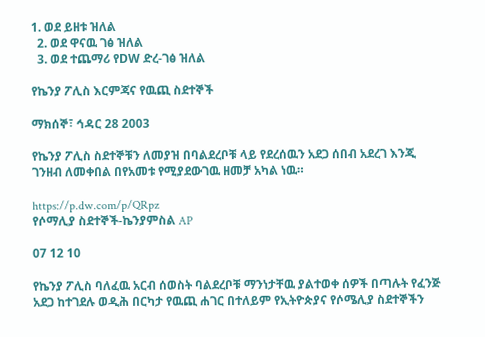1. ወደ ይዘቱ ዝለል
  2. ወደ ዋናዉ ገፅ ዝለል
  3. ወደ ተጨማሪ የDW ድረ-ገፅ ዝለል

የኬንያ ፖሊስ እርምጃና የዉጪ ስደተኞች

ማክሰኞ፣ ኅዳር 28 2003

የኬንያ ፖሊስ ስደተኞቹን ለመያዝ በባልደረቦቹ ላይ የደረሰዉን አደጋ ሰበብ አደረገ እንጂ ገንዘብ ለመቀበል በየአመቱ የሚያደውገዉ ዘመቻ አካል ነዉ።

https://p.dw.com/p/QRpz
የሶማሊያ ስደተኞች-ኬንያምስል AP

07 12 10

የኬንያ ፖሊስ ባለፈዉ አርብ ሰወስት ባልደረቦቹ ማንነታቸዉ ያልተወቀ ሰዎች በጣሉት የፈንጅ አደጋ ከተገደሉ ወዲሕ በርካታ የዉጪ ሐገር በተለይም የኢትዮጵያና የሶሜሊያ ስደተኞችን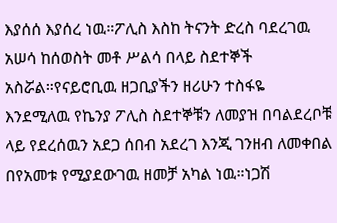እያሰሰ እያሰረ ነዉ።ፖሊስ እስከ ትናንት ድረስ ባደረገዉ አሠሳ ከሰወስት መቶ ሥልሳ በላይ ስደተኞች አስሯል።የናይሮቢዉ ዘጋቢያችን ዘሪሁን ተስፋዬ እንደሚለዉ የኬንያ ፖሊስ ስደተኞቹን ለመያዝ በባልደረቦቹ ላይ የደረሰዉን አደጋ ሰበብ አደረገ እንጂ ገንዘብ ለመቀበል በየአመቱ የሚያደውገዉ ዘመቻ አካል ነዉ።ነጋሽ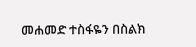መሐመድ ተስፋዬን በስልክ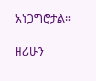አነጋግሮታል።

ዘሪሁን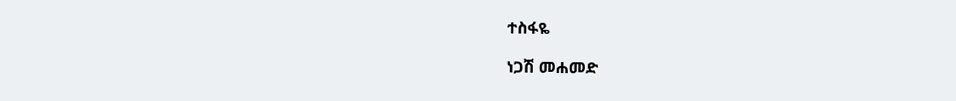ተስፋዬ

ነጋሽ መሐመድ